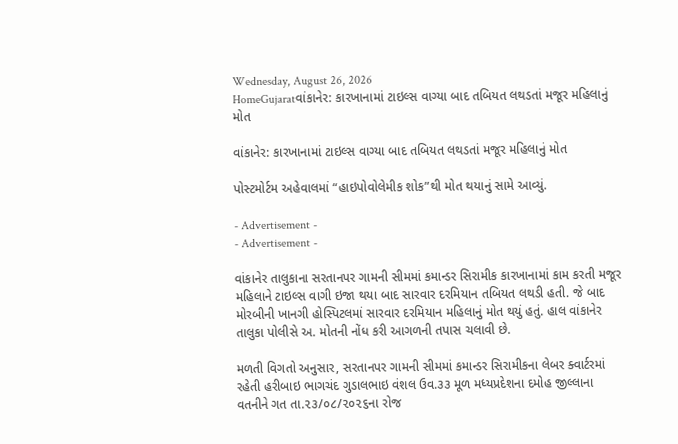Wednesday, August 26, 2026
HomeGujaratવાંકાનેર: કારખાનામાં ટાઇલ્સ વાગ્યા બાદ તબિયત લથડતાં મજૂર મહિલાનું મોત

વાંકાનેર: કારખાનામાં ટાઇલ્સ વાગ્યા બાદ તબિયત લથડતાં મજૂર મહિલાનું મોત

પોસ્ટમોર્ટમ અહેવાલમાં “હાઇપોવોલેમીક શોક”થી મોત થયાનું સામે આવ્યું.

- Advertisement -
- Advertisement -

વાંકાનેર તાલુકાના સરતાનપર ગામની સીમમાં કમાન્ડર સિરામીક કારખાનામાં કામ કરતી મજૂર મહિલાને ટાઇલ્સ વાગી ઇજા થયા બાદ સારવાર દરમિયાન તબિયત લથડી હતી. જે બાદ મોરબીની ખાનગી હોસ્પિટલમાં સારવાર દરમિયાન મહિલાનું મોત થયું હતું. હાલ વાંકાનેર તાલુકા પોલીસે અ. મોતની નોંધ કરી આગળની તપાસ ચલાવી છે.

મળતી વિગતો અનુસાર, સરતાનપર ગામની સીમમાં કમાન્ડર સિરામીકના લેબર ક્વાર્ટરમાં રહેતી હરીબાઇ ભાગચંદ ગુડાલભાઇ વંશલ ઉવ.૩૩ મૂળ મધ્યપ્રદેશના દમોહ જીલ્લાના વતનીને ગત તા.૨૩/૦૮/૨૦૨૬ના રોજ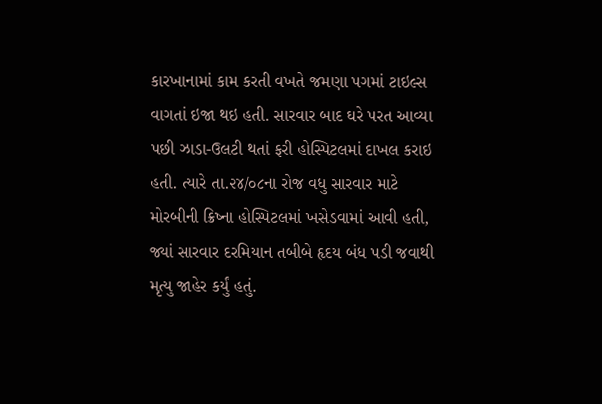કારખાનામાં કામ કરતી વખતે જમણા પગમાં ટાઇલ્સ વાગતાં ઇજા થઇ હતી. સારવાર બાદ ઘરે પરત આવ્યા પછી ઝાડા-ઉલટી થતાં ફરી હોસ્પિટલમાં દાખલ કરાઇ હતી. ત્યારે તા.૨૪/૦૮ના રોજ વધુ સારવાર માટે મોરબીની ક્રિષ્ના હોસ્પિટલમાં ખસેડવામાં આવી હતી, જ્યાં સારવાર દરમિયાન તબીબે હૃદય બંધ પડી જવાથી મૃત્યુ જાહેર કર્યું હતું.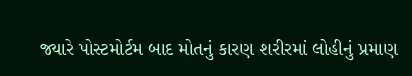જ્યારે પોસ્ટમોર્ટમ બાદ મોતનું કારણ શરીરમાં લોહીનું પ્રમાણ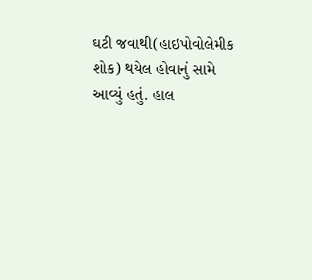ઘટી જવાથી(હાઇપોવોલેમીક શોક) થયેલ હોવાનું સામે આવ્યું હતું. હાલ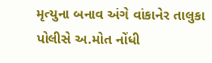મૃત્યુના બનાવ અંગે વાંકાનેર તાલુકા પોલીસે અ.મોત નોંધી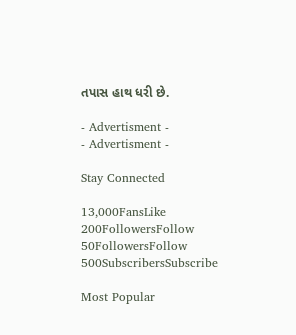તપાસ હાથ ધરી છે.

- Advertisment -
- Advertisment -

Stay Connected

13,000FansLike
200FollowersFollow
50FollowersFollow
500SubscribersSubscribe

Most Popular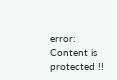error: Content is protected !!